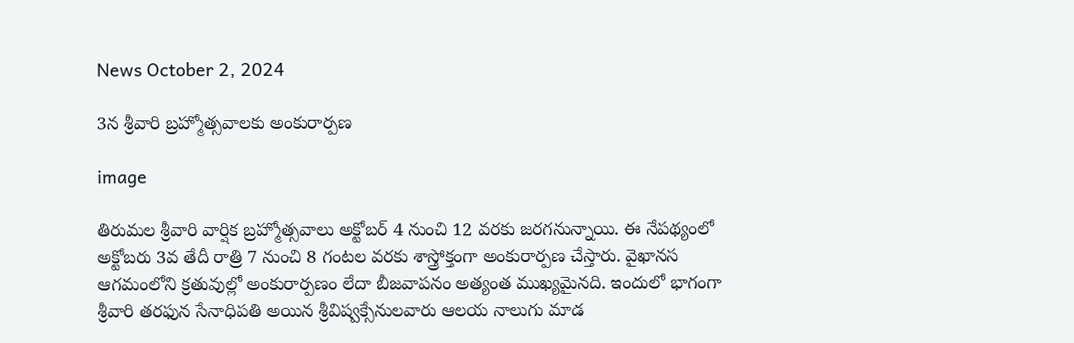News October 2, 2024

3న శ్రీవారి బ్రహ్మోత్సవాలకు అంకురార్పణ

image

తిరుమల శ్రీవారి వార్షిక బ్రహ్మోత్సవాలు అక్టోబర్ 4 నుంచి 12 వరకు జరగనున్నాయి. ఈ నేపథ్యంలో అక్టోబ‌రు 3వ తేదీ రాత్రి 7 నుంచి 8 గంట‌ల వ‌ర‌కు శాస్త్రోక్తంగా అంకురార్పణ చేస్తారు. వైఖానస ఆగమంలోని క్రతువుల్లో అంకురార్పణం లేదా బీజవాపనం అత్యంత ముఖ్యమైనది. ఇందులో భాగంగా శ్రీవారి తరఫున సేనాధిపతి అయిన శ్రీవిష్వక్సేనులవారు ఆలయ నాలుగు మాడ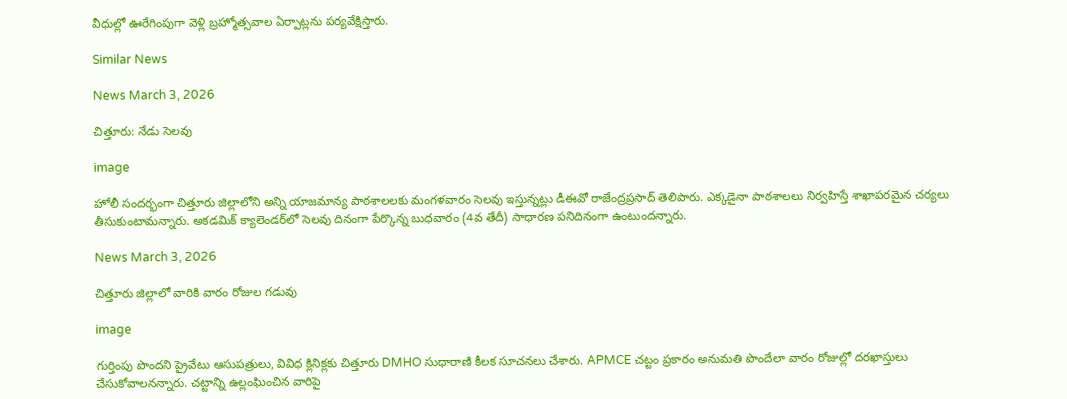వీధుల్లో ఊరేగింపుగా వెళ్లి బ్రహ్మోత్సవాల ఏర్పాట్లను పర్య‌వేక్షిస్తారు.

Similar News

News March 3, 2026

చిత్తూరు: నేడు సెలవు

image

హోలీ సందర్భంగా చిత్తూరు జిల్లాలోని అన్ని యాజమాన్య పాఠశాలలకు మంగళవారం సెలవు ఇస్తున్నట్లు డీఈవో రాజేంద్రప్రసాద్ తెలిపారు. ఎక్కడైనా పాఠశాలలు నిర్వహిస్తే శాఖాపరమైన చర్యలు తీసుకుంటామన్నారు. అకడమిక్ క్యాలెండర్‌లో సెలవు దినంగా పేర్కొన్న బుధవారం (4వ తేదీ) సాధారణ పనిదినంగా ఉంటుందన్నారు.

News March 3, 2026

చిత్తూరు జిల్లాలో వారికి వారం రోజుల గడువు

image

గుర్తింపు పొందని ప్రైవేటు ఆసుపత్రులు, వివిధ క్లినిక్లకు చిత్తూరు DMHO సుధారాణి కీలక సూచనలు చేశారు. APMCE చట్టం ప్రకారం అనుమతి పొందేలా వారం రోజుల్లో దరఖాస్తులు చేసుకోవాలనన్నారు. చట్టాన్ని ఉల్లంఘించిన వారిపై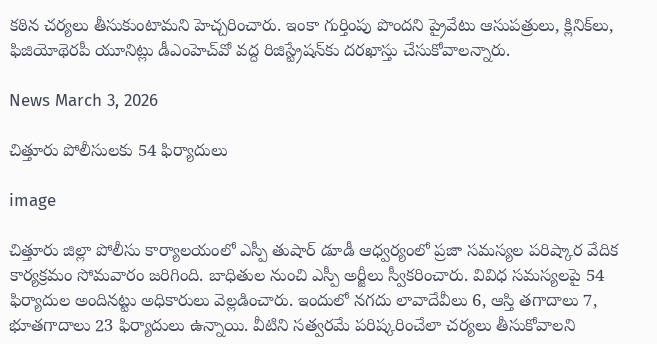కఠిన చర్యలు తీసుకుంటామని హెచ్చరించారు. ఇంకా గుర్తింపు పొందని ప్రైవేటు ఆసుపత్రులు, క్లినిక్‌లు, ఫిజియోథెరపీ యూనిట్లు డీఎంహెచ్‌వో వద్ద రిజిస్ట్రేషన్‌కు దరఖాస్తు చేసుకోవాలన్నారు.

News March 3, 2026

చిత్తూరు పోలీసులకు 54 ఫిర్యాదులు

image

చిత్తూరు జిల్లా పోలీసు కార్యాలయంలో ఎస్పీ తుషార్ డూడీ ఆధ్వర్యంలో ప్రజా సమస్యల పరిష్కార వేదిక కార్యక్రమం సోమవారం జరిగింది. బాధితుల నుంచి ఎస్పీ అర్జీలు స్వీకరించారు. వివిధ సమస్యలపై 54 ఫిర్యాదుల అందినట్టు అధికారులు వెల్లడించారు. ఇందులో నగదు లావాదేవీలు 6, ఆస్తి తగాదాలు 7, భూతగాదాలు 23 ఫిర్యాదులు ఉన్నాయి. వీటిని సత్వరమే పరిష్కరించేలా చర్యలు తీసుకోవాలని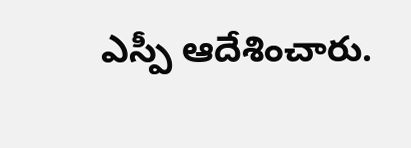ఎస్పీ ఆదేశించారు.